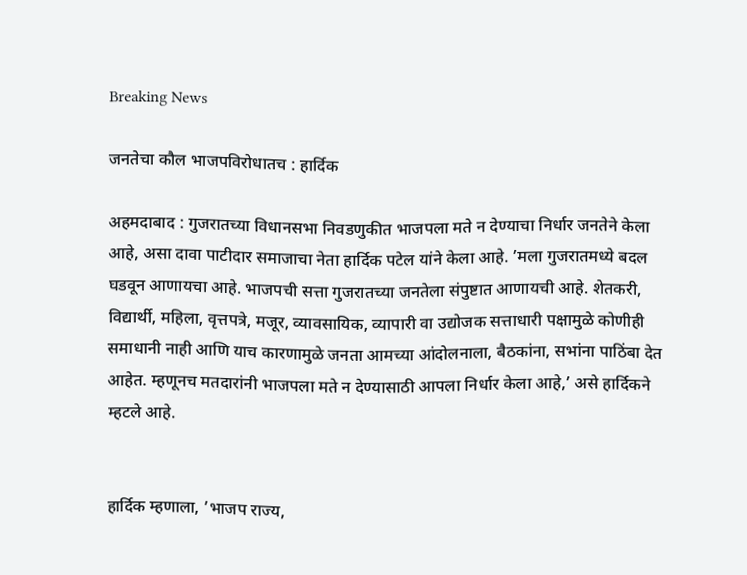Breaking News

जनतेचा कौल भाजपविरोधातच : हार्दिक

अहमदाबाद : गुजरातच्या विधानसभा निवडणुकीत भाजपला मते न देण्याचा निर्धार जनतेने केला आहे, असा दावा पाटीदार समाजाचा नेता हार्दिक पटेल यांने केला आहे. ’मला गुजरातमध्ये बदल घडवून आणायचा आहे. भाजपची सत्ता गुजरातच्या जनतेला संपुष्टात आणायची आहे. शेतकरी, विद्यार्थी, महिला, वृत्तपत्रे, मजूर, व्यावसायिक, व्यापारी वा उद्योजक सत्ताधारी पक्षामुळे कोणीही समाधानी नाही आणि याच कारणामुळे जनता आमच्या आंदोलनाला, बैठकांना, सभांना पाठिंबा देत आहेत. म्हणूनच मतदारांनी भाजपला मते न देण्यासाठी आपला निर्धार केला आहे,’ असे हार्दिकने म्हटले आहे.


हार्दिक म्हणाला, ’भाजप राज्य,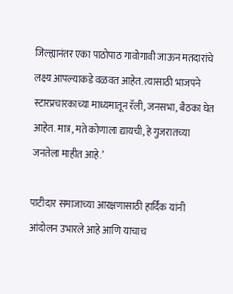जिल्ह्यानंतर एका पाठोपाठ गावोगावी जाऊन मतदारांचे लक्ष्य आपल्याकडे वळवत आहेत. त्यासाठी भाजपने स्टारप्रचारकाच्या माध्यमातून रॅली, जनसभा, बैठका घेत आहेत. मात्र, मते कोणाला द्यायची, हे गुजरातच्या जनतेला माहीत आहे.’

पाटीदार समाजाच्या आरक्षणासाठी हार्दिक यांनी आंदोलन उभारले आहे आणि याचाच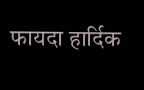फायदा हार्दिक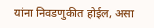यांना निवडणुकीत होईल, असा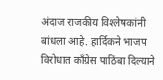अंदाज राजकीय विश्‍लेषकांनी बांधला आहे. हार्दिकने भाजप विरोधात काँग्रेस पाठिंबा दिल्याने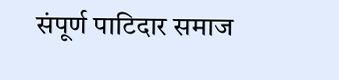संपूर्ण पाटिदार समाज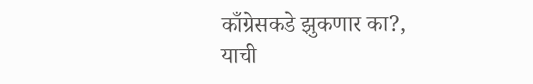काँग्रेसकडे झुकणार का?, याची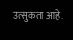उत्सुकता आहे.